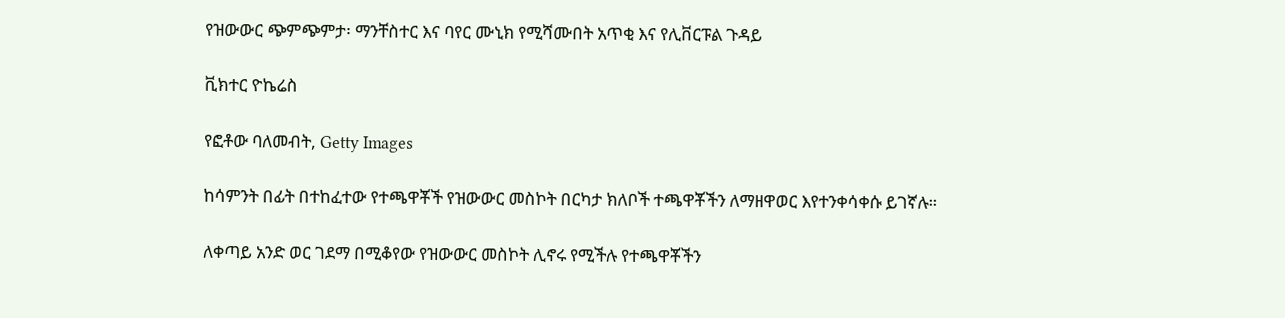የዝውውር ጭምጭምታ፡ ማንቸስተር እና ባየር ሙኒክ የሚሻሙበት አጥቂ እና የሊቨርፑል ጉዳይ

ቪክተር ዮኬሬስ

የፎቶው ባለመብት, Getty Images

ከሳምንት በፊት በተከፈተው የተጫዋቾች የዝውውር መስኮት በርካታ ክለቦች ተጫዋቾችን ለማዘዋወር እየተንቀሳቀሱ ይገኛሉ።

ለቀጣይ አንድ ወር ገደማ በሚቆየው የዝውውር መስኮት ሊኖሩ የሚችሉ የተጫዋቾችን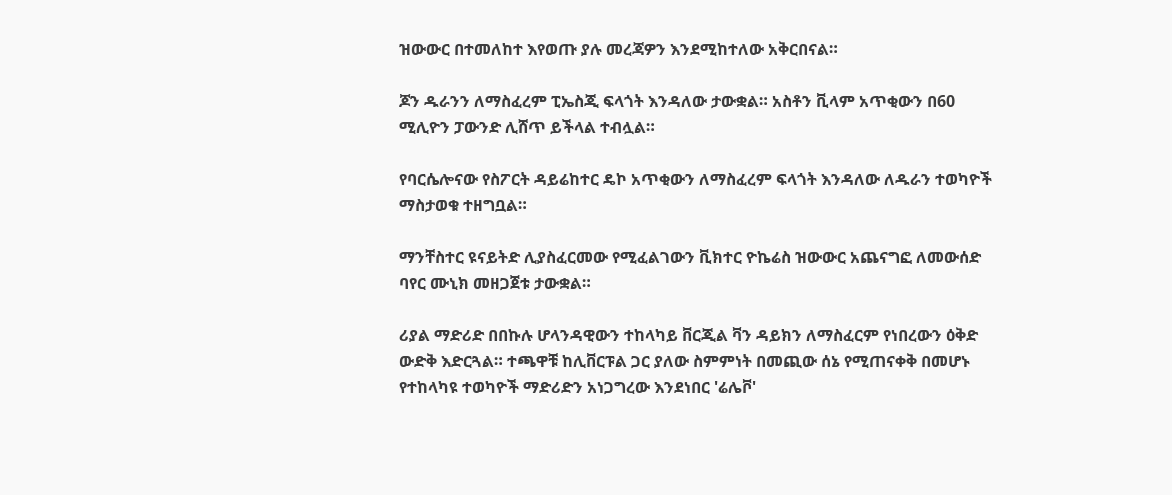ዝውውር በተመለከተ እየወጡ ያሉ መረጃዎን እንደሚከተለው አቅርበናል።

ጆን ዱራንን ለማስፈረም ፒኤስጂ ፍላጎት እንዳለው ታውቋል። አስቶን ቪላም አጥቂውን በ60 ሚሊዮን ፓውንድ ሊሸጥ ይችላል ተብሏል።

የባርሴሎናው የስፖርት ዳይሬከተር ዴኮ አጥቂውን ለማስፈረም ፍላጎት እንዳለው ለዱራን ተወካዮች ማስታወቁ ተዘግቧል።

ማንቸስተር ዩናይትድ ሊያስፈርመው የሚፈልገውን ቪክተር ዮኬሬስ ዝውውር አጨናግፎ ለመውሰድ ባየር ሙኒክ መዘጋጀቱ ታውቋል።

ሪያል ማድሪድ በበኩሉ ሆላንዳዊውን ተከላካይ ቨርጂል ቫን ዳይክን ለማስፈርም የነበረውን ዕቅድ ውድቅ እድርጓል። ተጫዋቹ ከሊቨርፑል ጋር ያለው ስምምነት በመጪው ሰኔ የሚጠናቀቅ በመሆኑ የተከላካዩ ተወካዮች ማድሪድን አነጋግረው እንደነበር 'ሬሌቮ'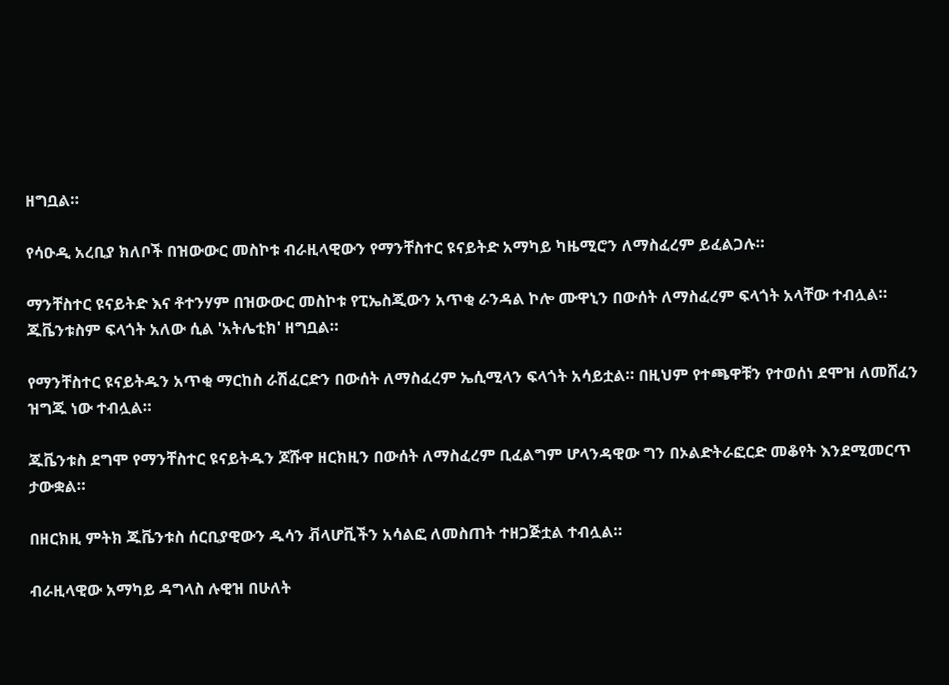ዘግቧል።

የሳዑዲ አረቢያ ክለቦች በዝውውር መስኮቱ ብራዚላዊውን የማንቸስተር ዩናይትድ አማካይ ካዜሚሮን ለማስፈረም ይፈልጋሉ።

ማንቸስተር ዩናይትድ እና ቶተንሃም በዝውውር መስኮቱ የፒኤስጂውን አጥቂ ራንዳል ኮሎ ሙዋኒን በውሰት ለማስፈረም ፍላጎት አላቸው ተብሏል። ጁቬንቱስም ፍላጎት አለው ሲል 'አትሌቲክ' ዘግቧል።

የማንቸስተር ዩናይትዱን አጥቂ ማርከስ ራሽፈርድን በውሰት ለማስፈረም ኤሲሚላን ፍላጎት አሳይቷል። በዚህም የተጫዋቹን የተወሰነ ደሞዝ ለመሸፈን ዝግጁ ነው ተብሏል።

ጁቬንቱስ ደግሞ የማንቸስተር ዩናይትዱን ጆሹዋ ዘርክዚን በውሰት ለማስፈረም ቢፈልግም ሆላንዳዊው ግን በኦልድትራፎርድ መቆየት እንደሚመርጥ ታውቋል።

በዘርክዚ ምትክ ጁቬንቱስ ሰርቢያዊውን ዱሳን ቭላሆቪችን አሳልፎ ለመስጠት ተዘጋጅቷል ተብሏል።

ብራዚላዊው አማካይ ዳግላስ ሉዊዝ በሁለት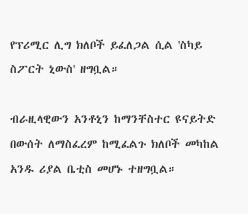የፕሪሚር ሊግ ክለቦች ይፈለጋል ሲል 'ስካይ ስፖርት ኒውስ' ዘግቧል።

ብራዚላዊውን አንቶኒን ከማንቸስተር ዩናይትድ በውሰት ለማስፈረም ከሚፈልጉ ክለቦች መካከል አንዱ ሪያል ቤቲስ መሆኑ ተዘግቧል።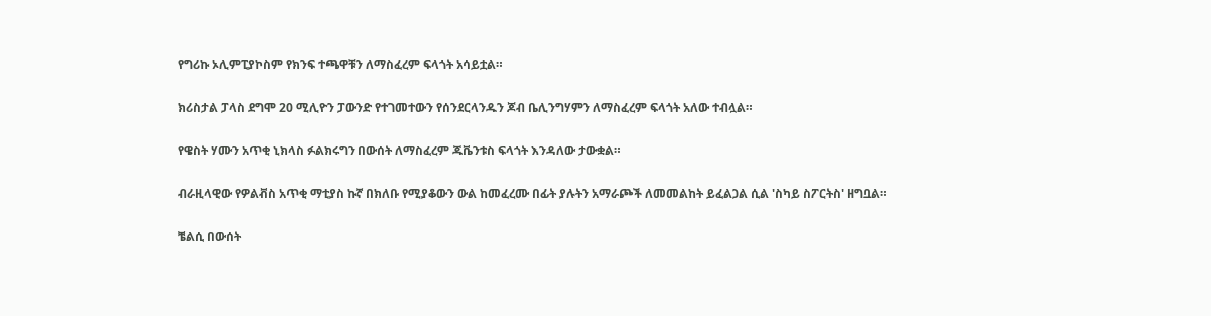የግሪኩ ኦሊምፒያኮስም የክንፍ ተጫዋቹን ለማስፈረም ፍላጎት አሳይቷል።

ክሪስታል ፓላስ ደግሞ 20 ሚሊዮን ፓውንድ የተገመተውን የሰንደርላንዱን ጆብ ቤሊንግሃምን ለማስፈረም ፍላጎት አለው ተብሏል።

የዌስት ሃሙን አጥቂ ኒክላስ ፉልክሩግን በውሰት ለማስፈረም ጁቬንቱስ ፍላጎት እንዳለው ታውቋል።

ብራዚላዊው የዎልቭስ አጥቂ ማቲያስ ኩኛ በክለቡ የሚያቆውን ውል ከመፈረሙ በፊት ያሉትን አማራጮች ለመመልከት ይፈልጋል ሲል 'ስካይ ስፖርትስ' ዘግቧል።

ቼልሲ በውሰት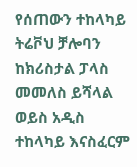የሰጠውን ተከላካይ ትሬቮህ ቻሎባን ከክሪስታል ፓላስ መመለስ ይሻላል ወይስ አዲስ ተከላካይ እናስፈርም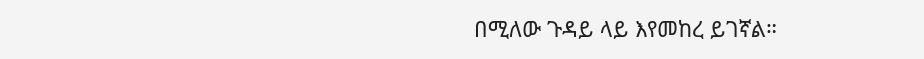በሚለው ጉዳይ ላይ እየመከረ ይገኛል።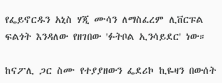የፌይኖርዱን አኒስ ሃጂ ሙሳን ለማስፈረም ሊቨርፑል ፍልጎት እንዳለው የዘገበው 'ፉትቦል ኢንሳይደር' ነው።

ከናፖሊ ጋር ስሙ የተያያዘውን ፌደሪኮ ኪዬዛን በውሰት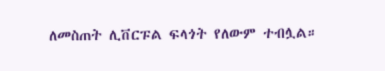ለመስጠት ሊቨርፑል ፍላጎት የለውም ተብሏል።